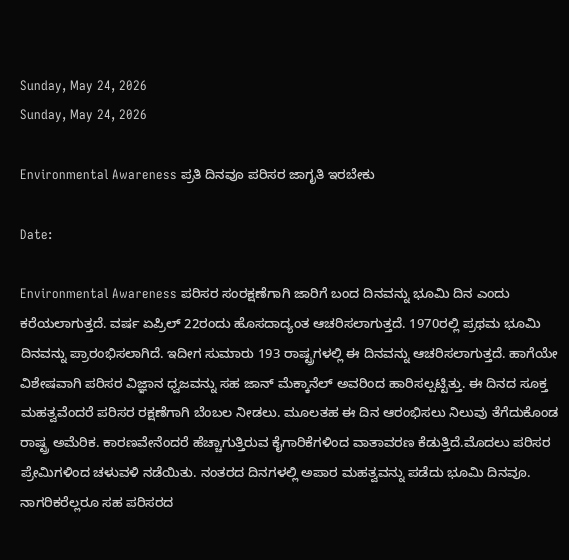Sunday, May 24, 2026
Sunday, May 24, 2026

Environmental Awareness ಪ್ರತಿ ದಿನವೂ ಪರಿಸರ ಜಾಗೃತಿ ಇರಬೇಕು

Date:

Environmental Awareness ಪರಿಸರ ಸಂರಕ್ಷಣೆಗಾಗಿ ಜಾರಿಗೆ ಬಂದ ದಿನವನ್ನು ಭೂಮಿ ದಿನ ಎಂದು ಕರೆಯಲಾಗುತ್ತದೆ. ವರ್ಷ ಏಪ್ರಿಲ್ 22ರಂದು ಹೊಸದಾದ್ಯಂತ ಆಚರಿಸಲಾಗುತ್ತದೆ. 1970ರಲ್ಲಿ ಪ್ರಥಮ ಭೂಮಿ ದಿನವನ್ನು ಪ್ರಾರಂಭಿಸಲಾಗಿದೆ. ಇದೀಗ ಸುಮಾರು 193 ರಾಷ್ಟ್ರಗಳಲ್ಲಿ ಈ ದಿನವನ್ನು ಆಚರಿಸಲಾಗುತ್ತದೆ. ಹಾಗೆಯೇ ವಿಶೇಷವಾಗಿ ಪರಿಸರ ವಿಜ್ಞಾನ ಧ್ವಜವನ್ನು ಸಹ ಜಾನ್ ಮೆಕ್ಕಾನೆಲ್ ಅವರಿಂದ ಹಾರಿಸಲ್ಪಟ್ಟಿತ್ತು. ಈ ದಿನದ ಸೂಕ್ತ ಮಹತ್ವವೆಂದರೆ ಪರಿಸರ ರಕ್ಷಣೆಗಾಗಿ ಬೆಂಬಲ ನೀಡಲು. ಮೂಲತಹ ಈ ದಿನ ಆರಂಭಿಸಲು ನಿಲುವು ತೆಗೆದುಕೊಂಡ ರಾಷ್ಟ್ರ ಅಮೆರಿಕ. ಕಾರಣವೇನೆಂದರೆ ಹೆಚ್ಚಾಗುತ್ತಿರುವ ಕೈಗಾರಿಕೆಗಳಿಂದ ವಾತಾವರಣ ಕೆಡುತ್ತಿದೆ.ಮೊದಲು ಪರಿಸರ ಪ್ರೇಮಿಗಳಿಂದ ಚಳುವಳಿ ನಡೆಯಿತು. ನಂತರದ ದಿನಗಳಲ್ಲಿ ಅಪಾರ ಮಹತ್ವವನ್ನು ಪಡೆದು ಭೂಮಿ ದಿನವೂ. ನಾಗರಿಕರೆಲ್ಲರೂ ಸಹ ಪರಿಸರದ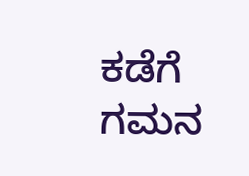ಕಡೆಗೆ ಗಮನ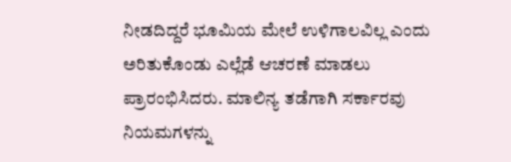ನೀಡದಿದ್ದರೆ ಭೂಮಿಯ ಮೇಲೆ ಉಳಿಗಾಲವಿಲ್ಲ ಎಂದು ಅರಿತುಕೊಂಡು ಎಲ್ಲೆಡೆ ಆಚರಣೆ ಮಾಡಲು ಪ್ರಾರಂಭಿಸಿದರು. ಮಾಲಿನ್ಯ ತಡೆಗಾಗಿ ಸರ್ಕಾರವು ನಿಯಮಗಳನ್ನು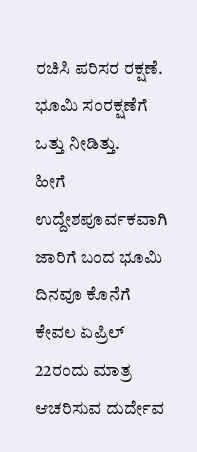ರಚಿಸಿ ಪರಿಸರ ರಕ್ಷಣೆ. ಭೂಮಿ ಸಂರಕ್ಷಣೆಗೆ ಒತ್ತು ನೀಡಿತ್ತು.
ಹೀಗೆ ಉದ್ದೇಶಪೂರ್ವಕವಾಗಿ ಜಾರಿಗೆ ಬಂದ ಭೂಮಿ ದಿನವೂ ಕೊನೆಗೆ ಕೇವಲ ಏಪ್ರಿಲ್ 22ರಂದು ಮಾತ್ರ ಆಚರಿಸುವ ದುರ್ದೇವ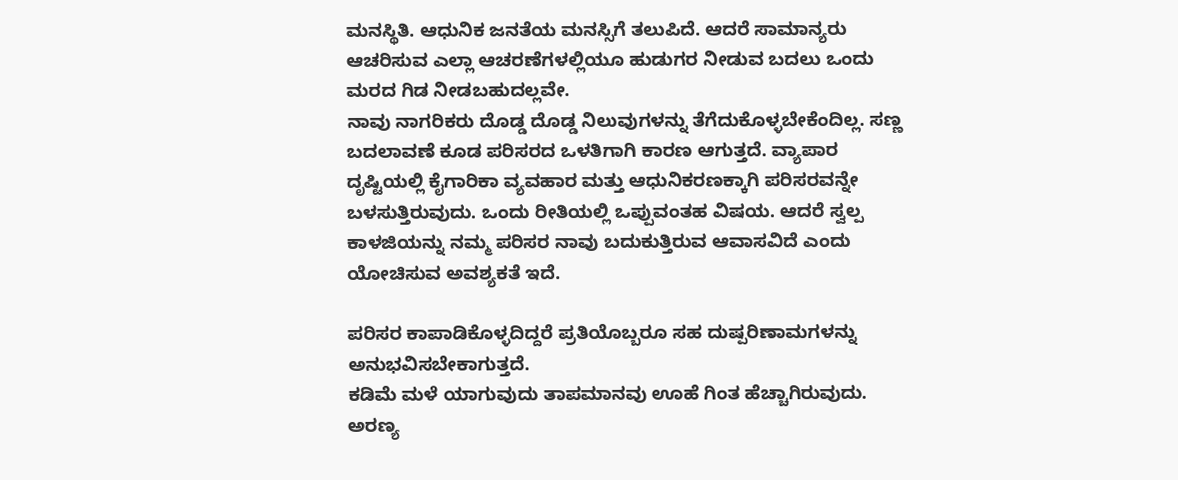ಮನಸ್ಥಿತಿ. ಆಧುನಿಕ ಜನತೆಯ ಮನಸ್ಸಿಗೆ ತಲುಪಿದೆ. ಆದರೆ ಸಾಮಾನ್ಯರು ಆಚರಿಸುವ ಎಲ್ಲಾ ಆಚರಣೆಗಳಲ್ಲಿಯೂ ಹುಡುಗರ ನೀಡುವ ಬದಲು ಒಂದು ಮರದ ಗಿಡ ನೀಡಬಹುದಲ್ಲವೇ.
ನಾವು ನಾಗರಿಕರು ದೊಡ್ಡ ದೊಡ್ಡ ನಿಲುವುಗಳನ್ನು ತೆಗೆದುಕೊಳ್ಳಬೇಕೆಂದಿಲ್ಲ. ಸಣ್ಣ ಬದಲಾವಣೆ ಕೂಡ ಪರಿಸರದ ಒಳತಿಗಾಗಿ ಕಾರಣ ಆಗುತ್ತದೆ. ವ್ಯಾಪಾರ ದೃಷ್ಟಿಯಲ್ಲಿ ಕೈಗಾರಿಕಾ ವ್ಯವಹಾರ ಮತ್ತು ಆಧುನಿಕರಣಕ್ಕಾಗಿ ಪರಿಸರವನ್ನೇ ಬಳಸುತ್ತಿರುವುದು. ಒಂದು ರೀತಿಯಲ್ಲಿ ಒಪ್ಪುವಂತಹ ವಿಷಯ. ಆದರೆ ಸ್ವಲ್ಪ ಕಾಳಜಿಯನ್ನು ನಮ್ಮ ಪರಿಸರ ನಾವು ಬದುಕುತ್ತಿರುವ ಆವಾಸವಿದೆ ಎಂದು ಯೋಚಿಸುವ ಅವಶ್ಯಕತೆ ಇದೆ.

ಪರಿಸರ ಕಾಪಾಡಿಕೊಳ್ಳದಿದ್ದರೆ ಪ್ರತಿಯೊಬ್ಬರೂ ಸಹ ದುಷ್ಪರಿಣಾಮಗಳನ್ನು ಅನುಭವಿಸಬೇಕಾಗುತ್ತದೆ.
ಕಡಿಮೆ ಮಳೆ ಯಾಗುವುದು ತಾಪಮಾನವು ಊಹೆ ಗಿಂತ ಹೆಚ್ಚಾಗಿರುವುದು. ಅರಣ್ಯ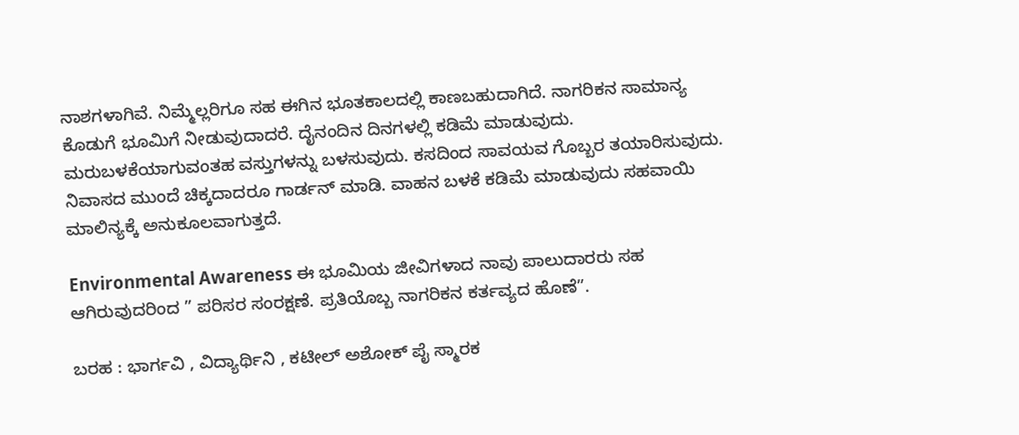ನಾಶಗಳಾಗಿವೆ. ನಿಮ್ಮೆಲ್ಲರಿಗೂ ಸಹ ಈಗಿನ ಭೂತಕಾಲದಲ್ಲಿ ಕಾಣಬಹುದಾಗಿದೆ. ನಾಗರಿಕನ ಸಾಮಾನ್ಯ ಕೊಡುಗೆ ಭೂಮಿಗೆ ನೀಡುವುದಾದರೆ. ದೈನಂದಿನ ದಿನಗಳಲ್ಲಿ ಕಡಿಮೆ ಮಾಡುವುದು. ಮರುಬಳಕೆಯಾಗುವಂತಹ ವಸ್ತುಗಳನ್ನು ಬಳಸುವುದು. ಕಸದಿಂದ ಸಾವಯವ ಗೊಬ್ಬರ ತಯಾರಿಸುವುದು. ನಿವಾಸದ ಮುಂದೆ ಚಿಕ್ಕದಾದರೂ ಗಾರ್ಡನ್ ಮಾಡಿ. ವಾಹನ ಬಳಕೆ ಕಡಿಮೆ ಮಾಡುವುದು ಸಹವಾಯಿ ಮಾಲಿನ್ಯಕ್ಕೆ ಅನುಕೂಲವಾಗುತ್ತದೆ.

Environmental Awareness ಈ ಭೂಮಿಯ ಜೀವಿಗಳಾದ ನಾವು ಪಾಲುದಾರರು ಸಹ ಆಗಿರುವುದರಿಂದ ” ಪರಿಸರ ಸಂರಕ್ಷಣೆ. ಪ್ರತಿಯೊಬ್ಬ ನಾಗರಿಕನ ಕರ್ತವ್ಯದ ಹೊಣೆ”.

ಬರಹ : ಭಾರ್ಗವಿ , ವಿದ್ಯಾರ್ಥಿನಿ , ಕಟೀಲ್ ಅಶೋಕ್ ಪೈ ಸ್ಮಾರಕ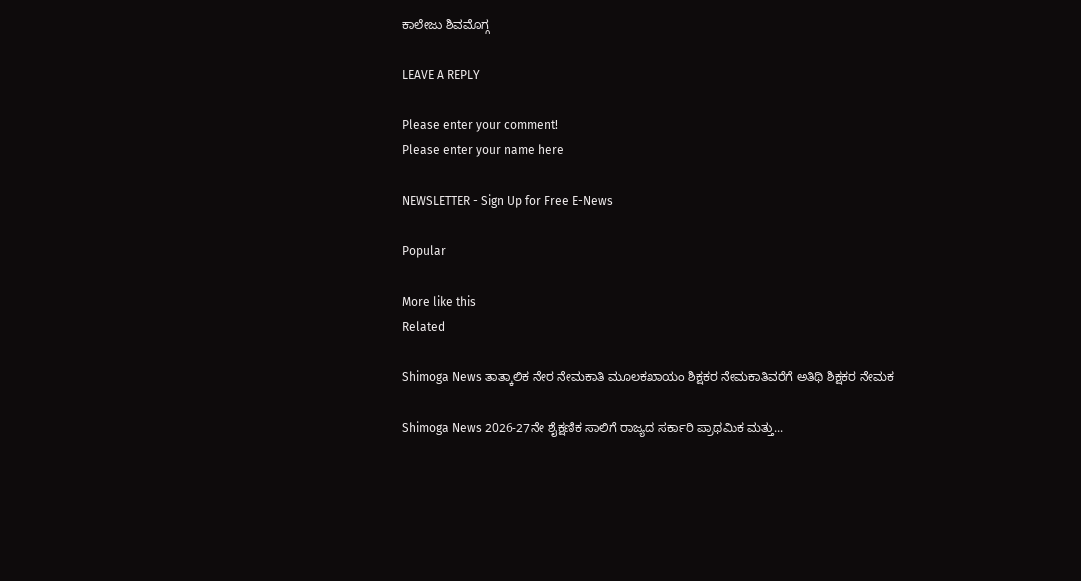ಕಾಲೇಜು ಶಿವಮೊಗ್ಗ

LEAVE A REPLY

Please enter your comment!
Please enter your name here

NEWSLETTER - Sign Up for Free E-News

Popular

More like this
Related

Shimoga News ತಾತ್ಕಾಲಿಕ ನೇರ ನೇಮಕಾತಿ ಮೂಲಕಖಾಯಂ ಶಿಕ್ಷಕರ ನೇಮಕಾತಿವರೆಗೆ ಅತಿಥಿ ಶಿಕ್ಷಕರ ನೇಮಕ

Shimoga News 2026-27ನೇ ಶೈಕ್ಷಣಿಕ ಸಾಲಿಗೆ ರಾಜ್ಯದ ಸರ್ಕಾರಿ ಪ್ರಾಥಮಿಕ ಮತ್ತು...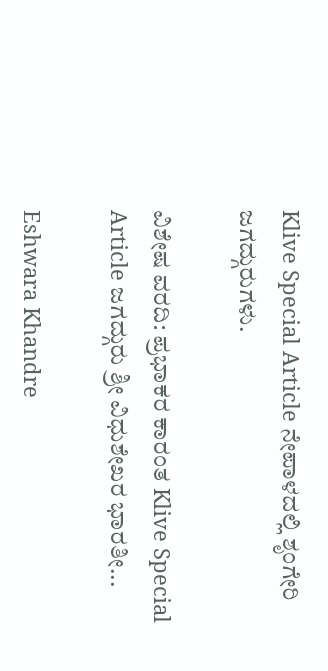Klive Special Article ನೇಪಾಳದಲ್ಲಿ ಶೃಂಗೇರಿ ಜಗದ್ಗುರುಗಳು.

ವಿಶೇಷ ವರದಿ: ಪ್ರಭಾಕರ ಕಾರಂತ Klive Special Article ಜಗದ್ಗುರು ಶ್ರೀ ವಿಧುಶೇಖರ ಭಾರತೀ...

Eshwara Khandre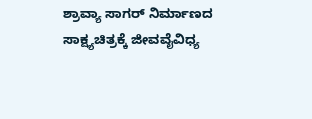ಶ್ರಾವ್ಯಾ ಸಾಗರ್ ನಿರ್ಮಾಣದ ಸಾಕ್ಷ್ಯಚಿತ್ರಕ್ಕೆ ಜೀವವೈವಿಧ್ಯ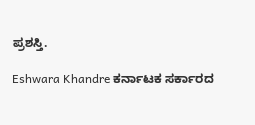ಪ್ರಶಸ್ತಿ.

Eshwara Khandre ಕರ್ನಾಟಕ ಸರ್ಕಾರದ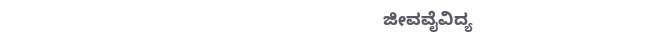ಜೀವವೈವಿದ್ಯ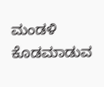ಮಂಡಳಿ ಕೊಡಮಾಡುವ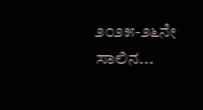೨೦೨೫-೨೬ನೇ ಸಾಲಿನ...